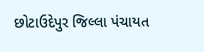છોટાઉદેપુર જિલ્લા પંચાયત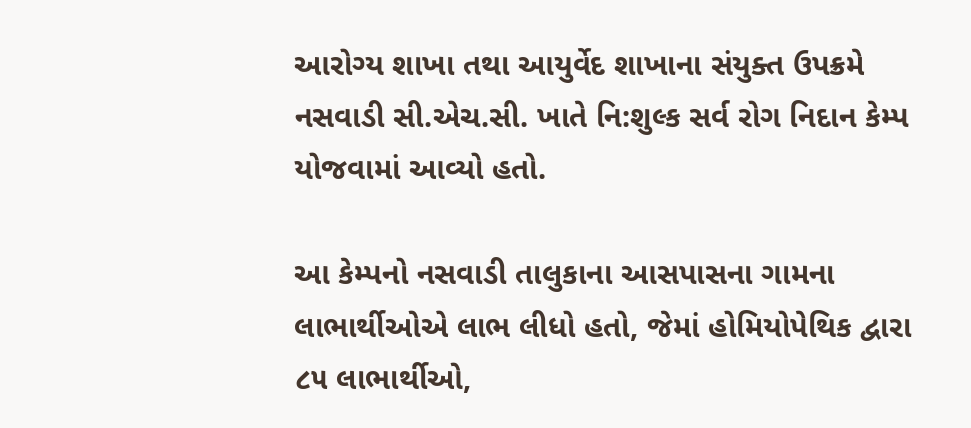આરોગ્ય શાખા તથા આયુર્વેદ શાખાના સંયુક્ત ઉપક્રમે નસવાડી સી.એચ.સી. ખાતે નિ:શુલ્ક સર્વ રોગ નિદાન કેમ્પ યોજવામાં આવ્યો હતો.

આ કેમ્પનો નસવાડી તાલુકાના આસપાસના ગામના લાભાર્થીઓએ લાભ લીધો હતો, જેમાં હોમિયોપેથિક દ્વારા ૮૫ લાભાર્થીઓ,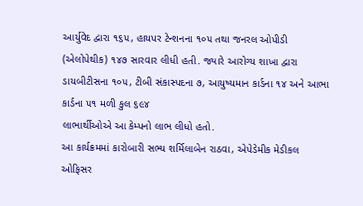આર્યુવેદ દ્વારા ૧૬૫, હાયપર ટેન્શનના ૧૦૫ તથા જનરલ ઓપીડી (એલોપેથીક) ૧૪૭ સારવાર લીધી હતી. જ્યારે આરોગ્ય શાખા દ્વારા ડાયબીટીસના ૧૦૫, ટીબી સંકાસ્પદના ૭, આયુષ્યમાન કાર્ડના ૧૪ અને આભા કાર્ડના ૫૧ મળી કુલ ૬૯૪
લાભાર્થીઓએ આ કેમ્પનો લાભ લીધો હતો.
આ કાર્યક્રમમાં કારોબારી સભ્ય શર્મિલાબેન રાઠવા, એપેડેમીક મેડીકલ ઓફિસર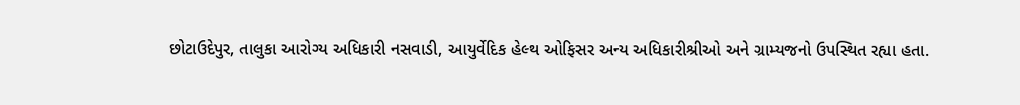છોટાઉદેપુર, તાલુકા આરોગ્ય અધિકારી નસવાડી, આયુર્વેદિક હેલ્થ ઓફિસર અન્ય અધિકારીશ્રીઓ અને ગ્રામ્યજનો ઉપસ્થિત રહ્યા હતા.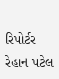રિપોર્ટર રેહાન પટેલ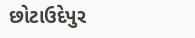છોટાઉદેપુર